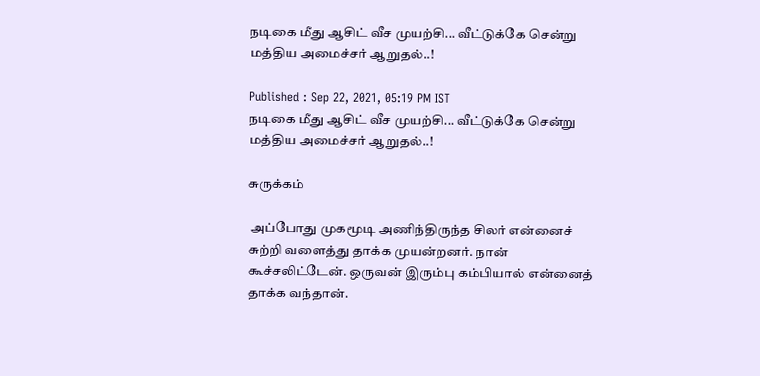நடிகை மீது ஆசிட் வீச முயற்சி... வீட்டுக்கே சென்று மத்திய அமைச்சர் ஆறுதல்..!

Published : Sep 22, 2021, 05:19 PM IST
நடிகை மீது ஆசிட் வீச முயற்சி... வீட்டுக்கே சென்று மத்திய அமைச்சர் ஆறுதல்..!

சுருக்கம்

 அப்போது முகமூடி அணிந்திருந்த சிலர் என்னைச் சுற்றி வளைத்து தாக்க முயன்றனர். நான் கூச்சலிட்டேன். ஒருவன் இரும்பு கம்பியால் என்னைத் தாக்க வந்தான்.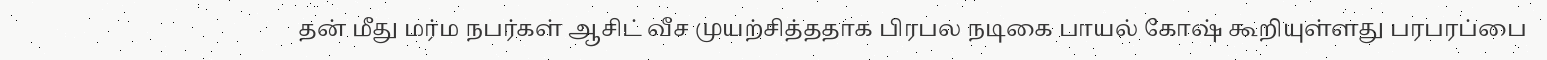தன் மீது மர்ம நபர்கள் ஆசிட் வீச முயற்சித்ததாக பிரபல நடிகை பாயல் கோஷ் கூறியுள்ளது பரபரப்பை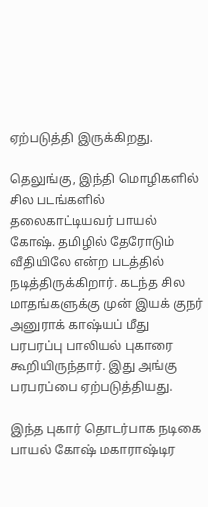ஏற்படுத்தி இருக்கிறது.

தெலுங்கு, இந்தி மொழிகளில் சில படங்களில் தலைகாட்டியவர் பாயல் கோஷ். தமிழில் தேரோடும் வீதியிலே என்ற படத்தில் நடித்திருக்கிறார். கடந்த சில மாதங்களுக்கு முன் இயக் குநர் அனுராக் காஷ்யப் மீது பரபரப்பு பாலியல் புகாரை கூறியிருந்தார். இது அங்கு பரபரப்பை ஏற்படுத்தியது.

இந்த புகார் தொடர்பாக நடிகை பாயல் கோஷ் மகாராஷ்டிர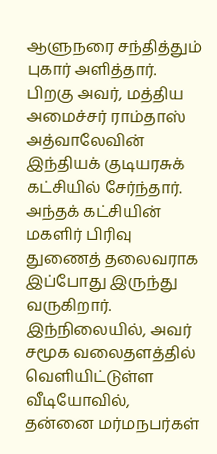ஆளுநரை சந்தித்தும் புகார் அளித்தார். பிறகு அவர், மத்திய அமைச்சர் ராம்தாஸ் அத்வாலேவின் இந்தியக் குடியரசுக் கட்சியில் சேர்ந்தார். அந்தக் கட்சியின் மகளிர் பிரிவு துணைத் தலைவராக இப்போது இருந்து வருகிறார். இந்நிலையில், அவர் சமூக வலைதளத்தில் வெளியிட்டுள்ள வீடியோவில், தன்னை மர்மநபர்கள்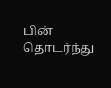பின் தொடர்ந்து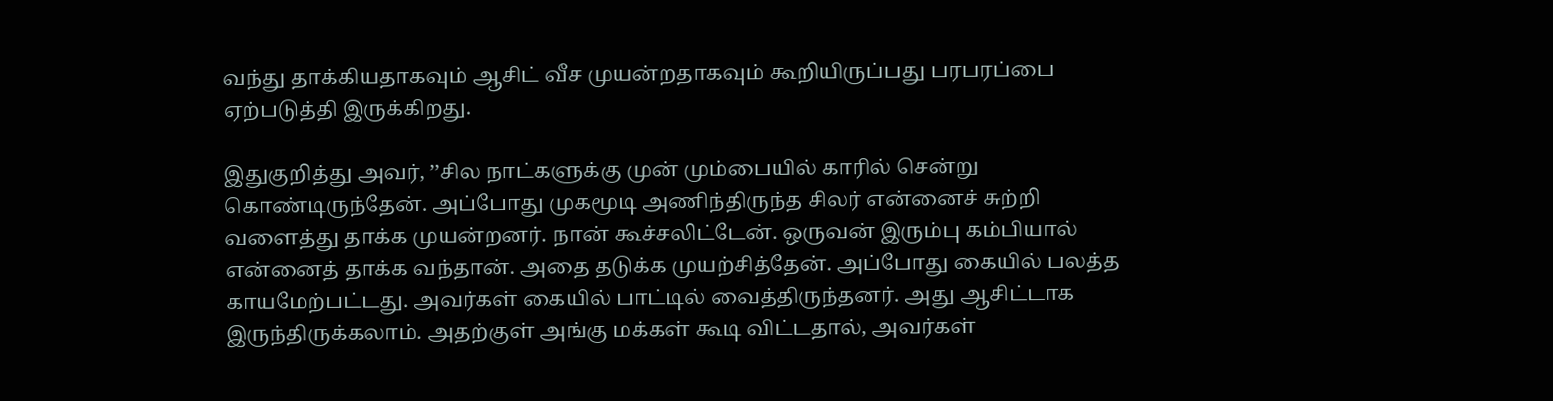வந்து தாக்கியதாகவும் ஆசிட் வீச முயன்றதாகவும் கூறியிருப்பது பரபரப்பை ஏற்படுத்தி இருக்கிறது.

இதுகுறித்து அவர், ’’சில நாட்களுக்கு முன் மும்பையில் காரில் சென்று கொண்டிருந்தேன். அப்போது முகமூடி அணிந்திருந்த சிலர் என்னைச் சுற்றி வளைத்து தாக்க முயன்றனர். நான் கூச்சலிட்டேன். ஒருவன் இரும்பு கம்பியால் என்னைத் தாக்க வந்தான். அதை தடுக்க முயற்சித்தேன். அப்போது கையில் பலத்த காயமேற்பட்டது. அவர்கள் கையில் பாட்டில் வைத்திருந்தனர். அது ஆசிட்டாக இருந்திருக்கலாம். அதற்குள் அங்கு மக்கள் கூடி விட்டதால், அவர்கள்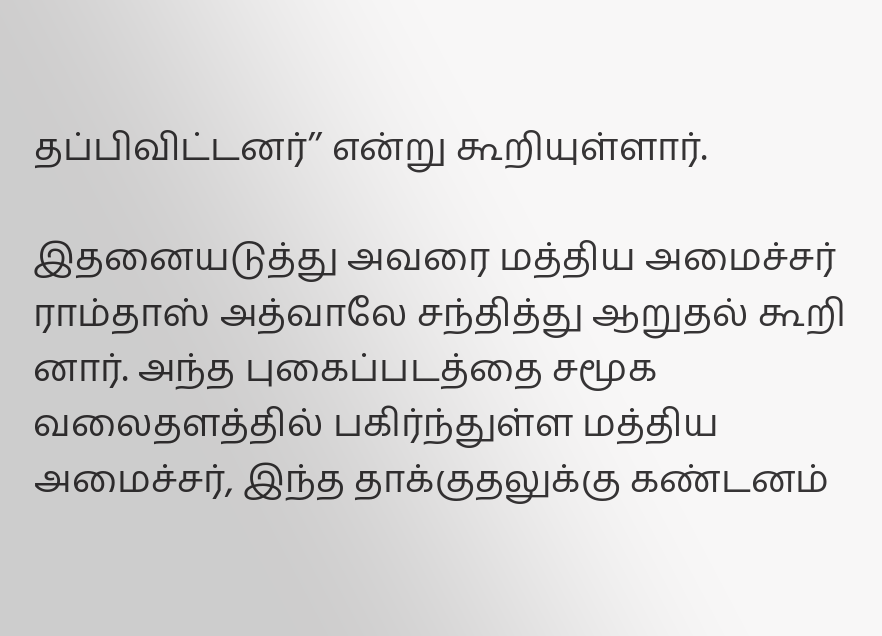தப்பிவிட்டனர்’’ என்று கூறியுள்ளார்.

இதனையடுத்து அவரை மத்திய அமைச்சர் ராம்தாஸ் அத்வாலே சந்தித்து ஆறுதல் கூறி னார். அந்த புகைப்படத்தை சமூக வலைதளத்தில் பகிர்ந்துள்ள மத்திய அமைச்சர், இந்த தாக்குதலுக்கு கண்டனம்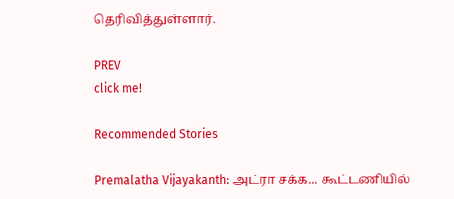தெரிவித்துள்ளார்.

PREV
click me!

Recommended Stories

Premalatha Vijayakanth: அட்ரா சக்க... கூட்டணியில்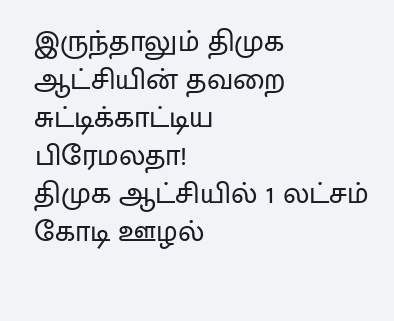இருந்தாலும் திமுக ஆட்சியின் தவறை சுட்டிக்காட்டிய பிரேமலதா!
திமுக ஆட்சியில் 1 லட்சம் கோடி ஊழல்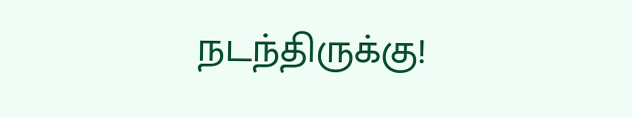நடந்திருக்கு!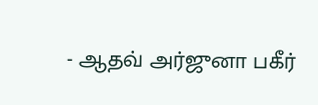- ஆதவ் அர்ஜுனா பகீர்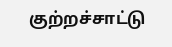குற்றச்சாட்டு